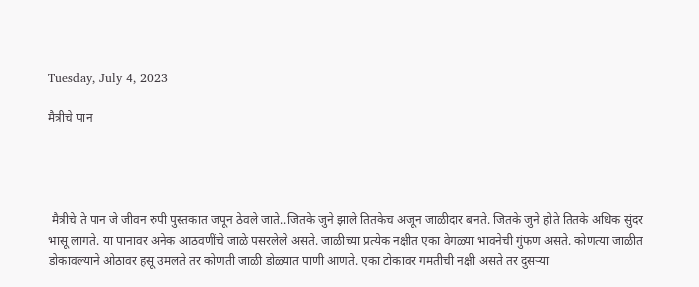Tuesday, July 4, 2023

मैत्रीचे पान




 मैत्रीचे ते पान जे जीवन रुपी पुस्तकात जपून ठेवले जाते..जितके जुने झाले तितकेच अजून जाळीदार बनते. जितके जुने होते तितके अधिक सुंदर भासू लागते. या पानावर अनेक आठवणींचे जाळे पसरलेले असते. जाळीच्या प्रत्येक नक्षीत एका वेगळ्या भावनेची गुंफण असते. कोणत्या जाळीत डोकावल्याने ओठावर हसू उमलते तर कोणती जाळी डोळ्यात पाणी आणते. एका टोकावर गमतीची नक्षी असते तर दुसऱ्या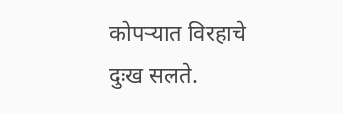कोपऱ्यात विरहाचे दुःख सलते.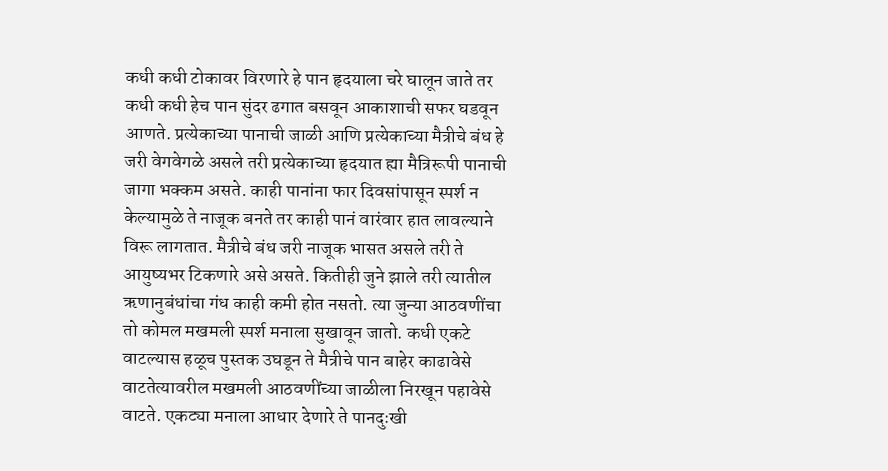कधी कधी टोकावर विरणारे हे पान हृदयाला चरे घालून जाते तर कधी कधी हेच पान सुंदर ढगात बसवून आकाशाची सफर घडवून आणते. प्रत्येकाच्या पानाची जाळी आणि प्रत्येकाच्या मैत्रीचे बंध हे जरी वेगवेगळे असले तरी प्रत्येकाच्या हृदयात ह्या मैत्रिरूपी पानाची जागा भक्कम असते. काही पानांना फार दिवसांपासून स्पर्श न केल्यामुळे ते नाजूक बनते तर काही पानं वारंवार हात लावल्याने विरू लागतात. मैत्रीचे बंध जरी नाजूक भासत असले तरी ते आयुष्यभर टिकणारे असे असते. कितीही जुने झाले तरी त्यातील ऋणानुबंधांचा गंध काही कमी होत नसतो. त्या जुन्या आठवणींचा तो कोमल मखमली स्पर्श मनाला सुखावून जातो. कधी एकटे वाटल्यास हळूच पुस्तक उघडून ते मैत्रीचे पान बाहेर काढावेसे वाटतेत्यावरील मखमली आठवणींच्या जाळीला निरखून पहावेसे वाटते. एकट्या मनाला आधार देणारे ते पानदुःखी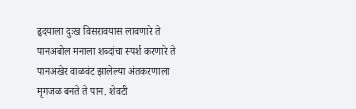हृदयाला दुःख विसरावयास लावणारे ते पानअबोल मनाला शब्दांचा स्पर्श करणारे ते पानअखेर वाळवंट झालेल्या अंतकरणाला मृगजळ बनते ते पान. शेवटी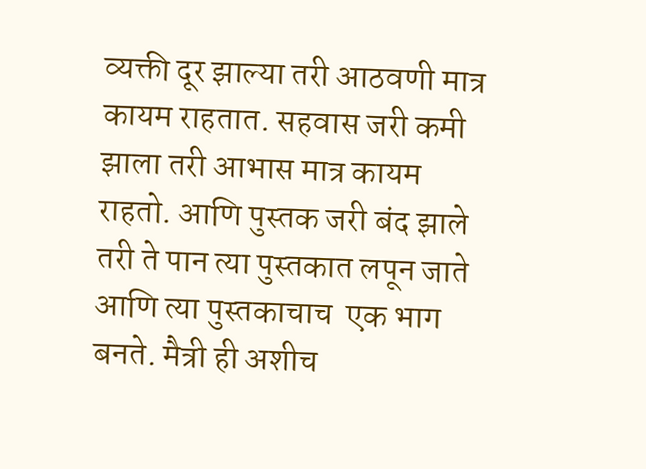व्यक्ती दूर झाल्या तरी आठवणी मात्र कायम राहतात. सहवास जरी कमी झाला तरी आभास मात्र कायम राहतो. आणि पुस्तक जरी बंद झाले तरी ते पान त्या पुस्तकात लपून जाते आणि त्या पुस्तकाचाच  एक भाग बनते. मैत्री ही अशीच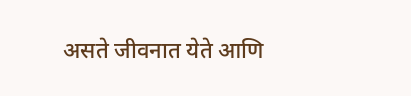असते जीवनात येते आणि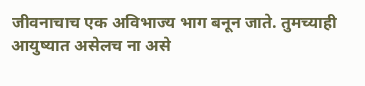जीवनाचाच एक अविभाज्य भाग बनून जाते. तुमच्याही आयुष्यात असेलच ना असे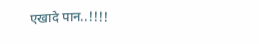एखादे पान..!!!!